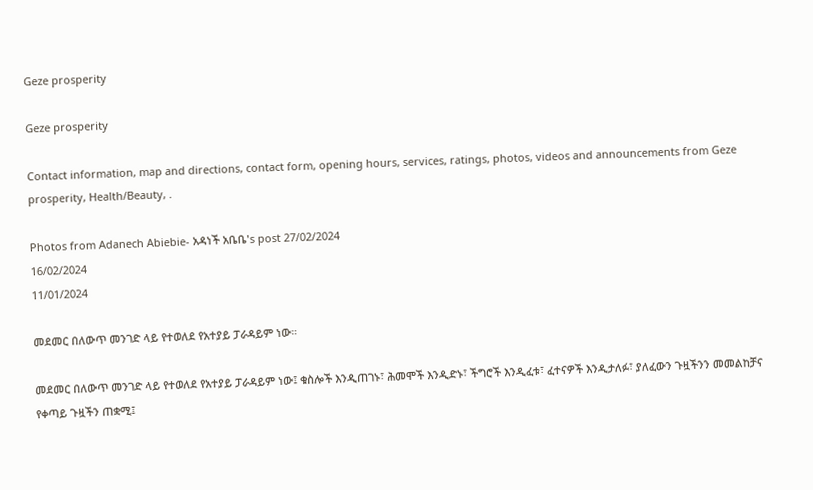Geze prosperity

Geze prosperity

Contact information, map and directions, contact form, opening hours, services, ratings, photos, videos and announcements from Geze prosperity, Health/Beauty, .

Photos from Adanech Abiebie- አዳነች አቤቤ's post 27/02/2024
16/02/2024
11/01/2024

መደመር በለውጥ መንገድ ላይ የተወለደ የአተያይ ፓራዳይም ነው።

መደመር በለውጥ መንገድ ላይ የተወለደ የአተያይ ፓራዳይም ነው፤ ቁስሎች እንዲጠገኑ፣ ሕመሞች እንዲድኑ፣ ችግሮች እንዲፈቱ፣ ፈተናዎች እንዲታለፉ፣ ያለፈውን ጉዟችንን መመልከቻና የቀጣይ ጉዟችን ጠቋሚ፤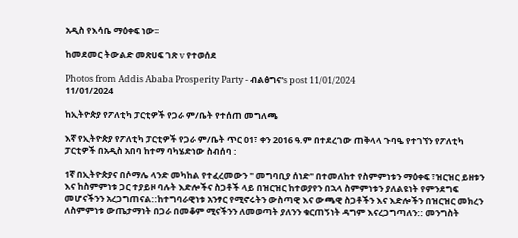አዲስ የእሳቤ ማዕቀፍ ነው፡፡

ከመደመር ትውልድ መጽሀፍ ገጽ v የተወሰደ

Photos from Addis Ababa Prosperity Party - ብልፅግና's post 11/01/2024
11/01/2024

ከኢትዮጵያ የፖለቲካ ፓርቲዎች የጋራ ም/ቤት የተሰጠ መግለጫ

እኛ የኢትዮጵያ የፖለቲካ ፓርቲዎች የጋራ ም/ቤት ጥር 01፣ ቀን 2016 ዓ.ም በተደረገው ጠቅላላ ጉባዔ የተገኘን የፖለቲካ ፓርቲዎች በአዲስ አበባ ከተማ ባካሄድነው ስብሰባ :

1ኛ በኢትዮጵያና በሶማሌ ላንድ መካከል የተፈረመውን " መግባቢያ ሰነድ" በተመለከተ የስምምነቱን ማዕቀፍ ፣ዝርዝር ይዘቱን እና ከስምምነቱ ጋር ተያይዞ ባሉት እድሎችና ስጋቶች ላይ በዝርዝር ከተወያየን በኋላ ስምምነቱን ያለልዩነት የምንደግፍ መሆናችንን አረጋግጠናል::ከተግባራዊነቱ አንፃር የሚኖሩትን ውስጣዊ እና ውጫዊ ስጋቶችን እና እድሎችን በዝርዝር መክረን ለስምምነቱ ውጤታማነት በጋራ በመቆም ሚናችንን ለመወጣት ያለንን ቁርጠኝነት ዳግም እናረጋግጣለን:: መንግስት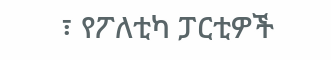፣ የፖለቲካ ፓርቲዎች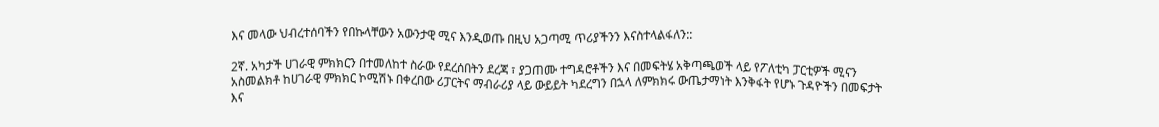እና መላው ህብረተሰባችን የበኩላቸውን አውንታዊ ሚና እንዲወጡ በዚህ አጋጣሚ ጥሪያችንን እናስተላልፋለን::

2ኛ. አካታች ሀገራዊ ምክክርን በተመለከተ ስራው የደረሰበትን ደረጃ ፣ ያጋጠሙ ተግዳሮቶችን እና በመፍትሄ አቅጣጫወች ላይ የፖለቲካ ፓርቲዎች ሚናን አስመልክቶ ከሀገራዊ ምክክር ኮሚሽኑ በቀረበው ሪፓርትና ማብራሪያ ላይ ውይይት ካደረግን በኋላ ለምክክሩ ውጤታማነት እንቅፋት የሆኑ ጉዳዮችን በመፍታት እና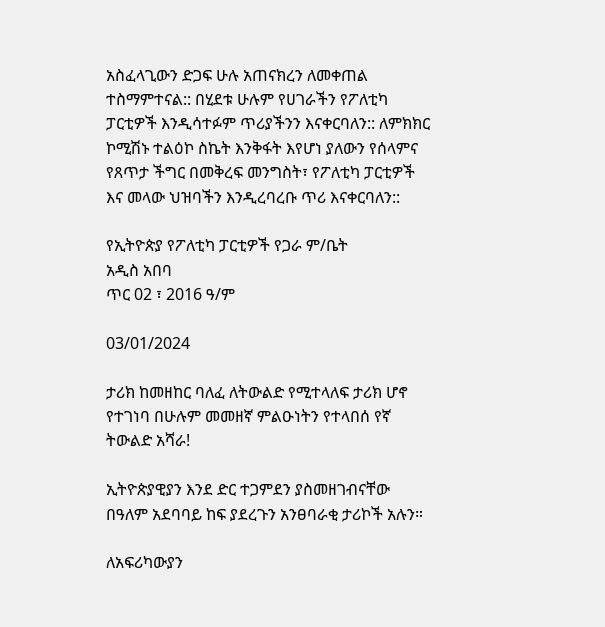አስፈላጊውን ድጋፍ ሁሉ አጠናክረን ለመቀጠል ተስማምተናል:: በሂደቱ ሁሉም የሀገራችን የፖለቲካ ፓርቲዎች እንዲሳተፉም ጥሪያችንን እናቀርባለን:: ለምክክር ኮሚሽኑ ተልዕኮ ስኬት እንቅፋት እየሆነ ያለውን የሰላምና የጸጥታ ችግር በመቅረፍ መንግስት፣ የፖለቲካ ፓርቲዎች እና መላው ህዝባችን እንዲረባረቡ ጥሪ እናቀርባለን::

የኢትዮጵያ የፖለቲካ ፓርቲዎች የጋራ ም/ቤት
አዲስ አበባ
ጥር 02 ፣ 2016 ዓ/ም

03/01/2024

ታሪክ ከመዘከር ባለፈ ለትውልድ የሚተላለፍ ታሪክ ሆኖ የተገነባ በሁሉም መመዘኛ ምልዑነትን የተላበሰ የኛ ትውልድ አሻራ!

ኢትዮጵያዊያን እንደ ድር ተጋምደን ያስመዘገብናቸው በዓለም አደባባይ ከፍ ያደረጉን አንፀባራቂ ታሪኮች አሉን።

ለአፍሪካውያን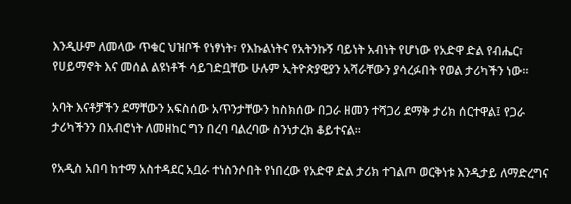እንዲሁም ለመላው ጥቁር ህዝቦች የነፃነት፣ የእኩልነትና የአትንኩኝ ባይነት አብነት የሆነው የአድዋ ድል የብሔር፣ የሀይማኖት እና መሰል ልዩነቶች ሳይገድቧቸው ሁሉም ኢትዮጵያዊያን አሻራቸውን ያሳረፉበት የወል ታሪካችን ነው።

አባት እናቶቻችን ደማቸውን አፍስሰው አጥንታቸውን ከስክሰው በጋራ ዘመን ተሻጋሪ ደማቅ ታሪክ ሰርተዋል፤ የጋራ ታሪካችንን በአብሮነት ለመዘከር ግን በረባ ባልረባው ስንነታረክ ቆይተናል።

የአዲስ አበባ ከተማ አስተዳደር አቧራ ተነስንሶበት የነበረው የአድዋ ድል ታሪክ ተገልጦ ወርቅነቱ እንዲታይ ለማድረግና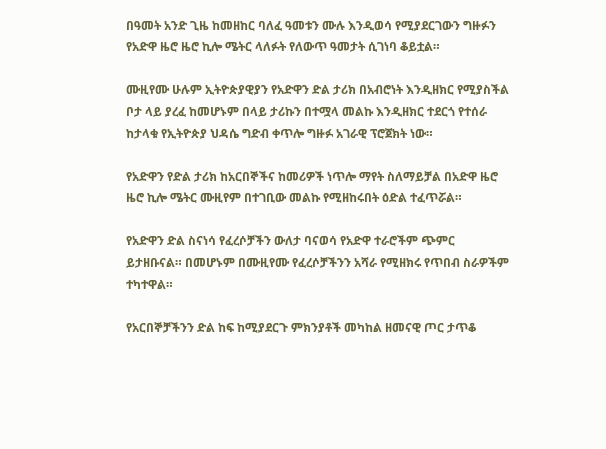በዓመት አንድ ጊዜ ከመዘከር ባለፈ ዓመቱን ሙሉ እንዲወሳ የሚያደርገውን ግዙፉን የአድዋ ዜሮ ዜሮ ኪሎ ሜትር ላለፉት የለውጥ ዓመታት ሲገነባ ቆይቷል።

ሙዚየሙ ሁሉም ኢትዮጵያዊያን የአድዋን ድል ታሪክ በአብሮነት እንዲዘክር የሚያስችል ቦታ ላይ ያረፈ ከመሆኑም በላይ ታሪኩን በተሟላ መልኩ እንዲዘክር ተደርጎ የተሰራ ከታላቁ የኢትዮጵያ ህዳሴ ግድብ ቀጥሎ ግዙፉ አገራዊ ፕሮጀክት ነው።

የአድዋን የድል ታሪክ ከአርበኞችና ከመሪዎች ነጥሎ ማየት ስለማይቻል በአድዋ ዜሮ ዜሮ ኪሎ ሜትር ሙዚየም በተገቢው መልኩ የሚዘከሩበት ዕድል ተፈጥሯል።

የአድዋን ድል ስናነሳ የፈረሶቻችን ውለታ ባናወሳ የአድዋ ተራሮችም ጭምር ይታዘቡናል። በመሆኑም በሙዚየሙ የፈረሶቻችንን አሻራ የሚዘክሩ የጥበብ ስራዎችም ተካተዋል።

የአርበኞቻችንን ድል ከፍ ከሚያደርጉ ምክንያቶች መካከል ዘመናዊ ጦር ታጥቆ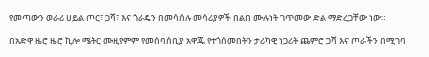የመጣውን ወራሪ ሀይል ጦር፣ ጋሻ፣ እና ጎራዴን በመሳሰሉ መሳሪያዎች በልበ ሙሉነት ገጥመው ድል ማድረጋቸው ነው።

በአድዋ ዜሮ ዜሮ ኪሎ ሜትር ሙዚየምም የመሰባሰቢያ አዋጁ የተጎሰመበትን ታሪካዊ ነጋሪት ጨምሮ ጋሻ እና ጦራችን በሚገባ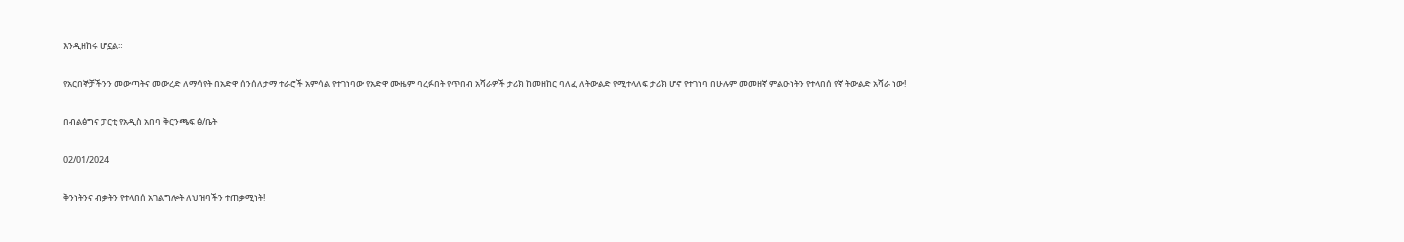እንዲዘከሩ ሆኗል።

የአርበኞቻችንን መውጣትና መውረድ ለማሳየት በአድዋ ሰንሰለታማ ተራሮች አምሳል የተገነባው የአድዋ ሙዜም ባረፉበት የጥበብ አሻራዎች ታሪክ ከመዘከር ባለፈ ለትውልድ የሚተላለፍ ታሪክ ሆኖ የተገነባ በሁሉም መመዘኛ ምልዑነትን የተላበሰ የኛ ትውልድ አሻራ ነው!

በብልፅግና ፓርቲ የአዲስ አበባ ቅርንጫፍ ፅ/ቤት

02/01/2024

ቅንነትንና ብቃትን የተላበሰ አገልግሎት ለህዝባችን ተጠቃሚነት!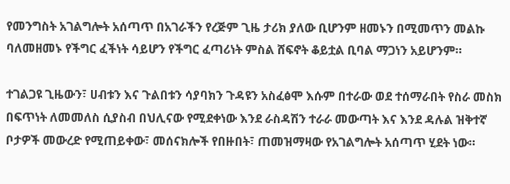የመንግስት አገልግሎት አሰጣጥ በአገራችን የረጅም ጊዜ ታሪክ ያለው ቢሆንም ዘመኑን በሚመጥን መልኩ ባለመዘመኑ የችግር ፈችነት ሳይሆን የችግር ፈጣሪነት ምስል ሸፍኖት ቆይቷል ቢባል ማጋነን አይሆንም።

ተገልጋዩ ጊዜውን፣ ሀብቱን እና ጉልበቱን ሳያባክን ጉዳዩን አስፈፅሞ እሱም በተራው ወደ ተሰማራበት የስራ መስክ በፍጥነት ለመመለስ ሲያስብ በህሊናው የሚደቀነው እንደ ራስዳሽን ተራራ መውጣት እና እንደ ዳሉል ዝቅተኛ ቦታዎች መውረድ የሚጠይቀው፣ መሰናክሎች የበዙበት፣ ጠመዝማዛው የአገልግሎት አሰጣጥ ሂደት ነው።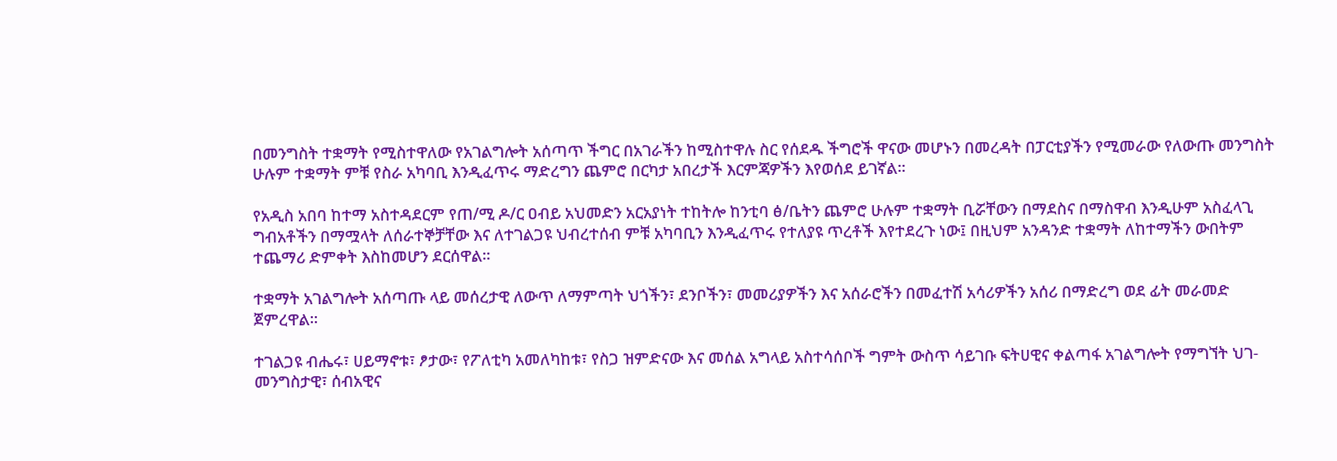በመንግስት ተቋማት የሚስተዋለው የአገልግሎት አሰጣጥ ችግር በአገራችን ከሚስተዋሉ ስር የሰደዱ ችግሮች ዋናው መሆኑን በመረዳት በፓርቲያችን የሚመራው የለውጡ መንግስት ሁሉም ተቋማት ምቹ የስራ አካባቢ እንዲፈጥሩ ማድረግን ጨምሮ በርካታ አበረታች እርምጃዎችን እየወሰደ ይገኛል።

የአዲስ አበባ ከተማ አስተዳደርም የጠ/ሚ ዶ/ር ዐብይ አህመድን አርአያነት ተከትሎ ከንቲባ ፅ/ቤትን ጨምሮ ሁሉም ተቋማት ቢሯቸውን በማደስና በማስዋብ እንዲሁም አስፈላጊ ግብአቶችን በማሟላት ለሰራተኞቻቸው እና ለተገልጋዩ ህብረተሰብ ምቹ አካባቢን እንዲፈጥሩ የተለያዩ ጥረቶች እየተደረጉ ነው፤ በዚህም አንዳንድ ተቋማት ለከተማችን ውበትም ተጨማሪ ድምቀት እስከመሆን ደርሰዋል።

ተቋማት አገልግሎት አሰጣጡ ላይ መሰረታዊ ለውጥ ለማምጣት ህጎችን፣ ደንቦችን፣ መመሪያዎችን እና አሰራሮችን በመፈተሽ አሳሪዎችን አሰሪ በማድረግ ወደ ፊት መራመድ ጀምረዋል።

ተገልጋዩ ብሔሩ፣ ሀይማኖቱ፣ ፆታው፣ የፖለቲካ አመለካከቱ፣ የስጋ ዝምድናው እና መሰል አግላይ አስተሳሰቦች ግምት ውስጥ ሳይገቡ ፍትሀዊና ቀልጣፋ አገልግሎት የማግኘት ህገ-መንግስታዊ፣ ሰብአዊና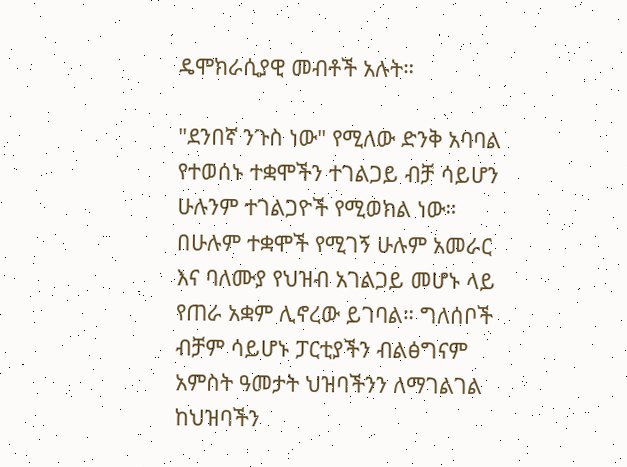ዴሞክራሲያዊ መብቶች አሉት።

"ደንበኛ ንጉስ ነው" የሚለው ድንቅ አባባል የተወሰኑ ተቋሞችን ተገልጋይ ብቻ ሳይሆን ሁሉንም ተገልጋዮች የሚወክል ነው። በሁሉም ተቋሞች የሚገኝ ሁሉም አመራር እና ባለሙያ የህዝብ አገልጋይ መሆኑ ላይ የጠራ አቋም ሊኖረው ይገባል። ግለሰቦች ብቻም ሳይሆኑ ፓርቲያችን ብልፅግናም አምስት ዓመታት ህዝባችንን ለማገልገል ከህዝባችን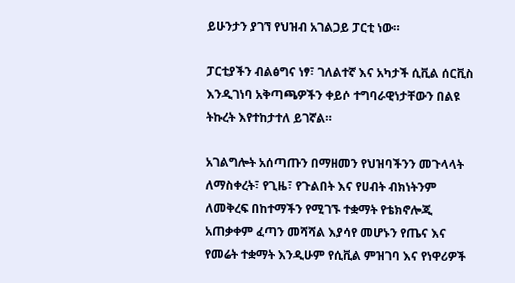ይሁንታን ያገኘ የህዝብ አገልጋይ ፓርቲ ነው።

ፓርቲያችን ብልፅግና ነፃ፣ ገለልተኛ እና አካታች ሲቪል ሰርቪስ እንዲገነባ አቅጣጫዎችን ቀይሶ ተግባራዊነታቸውን በልዩ ትኩረት እየተከታተለ ይገኛል።

አገልግሎት አሰጣጡን በማዘመን የህዝባችንን መጉላላት ለማስቀረት፣ የጊዜ፣ የጉልበት እና የሀብት ብክነትንም ለመቅረፍ በከተማችን የሚገኙ ተቋማት የቴክኖሎጂ አጠቃቀም ፈጣን መሻሻል እያሳየ መሆኑን የጤና እና የመሬት ተቋማት እንዲሁም የሲቪል ምዝገባ እና የነዋሪዎች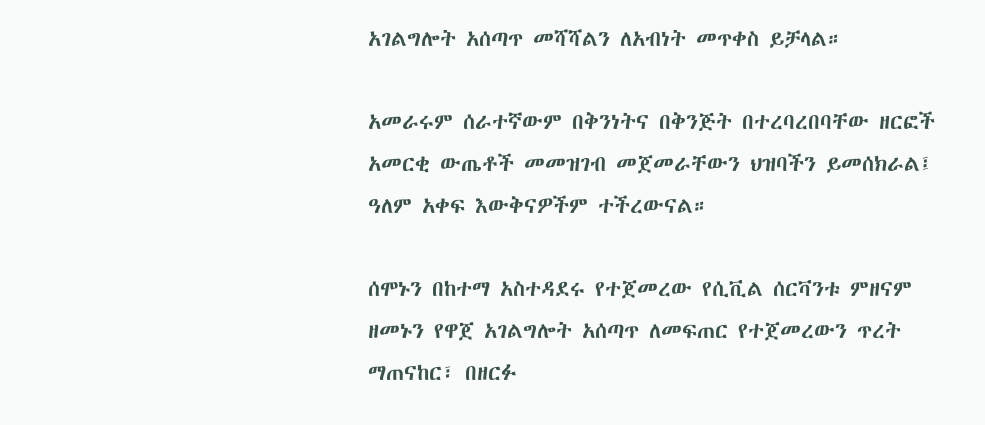አገልግሎት አሰጣጥ መሻሻልን ለአብነት መጥቀስ ይቻላል።

አመራሩም ሰራተኛውም በቅንነትና በቅንጅት በተረባረበባቸው ዘርፎች አመርቂ ውጤቶች መመዝገብ መጀመራቸውን ህዝባችን ይመሰክራል፤ ዓለም አቀፍ እውቅናዎችም ተችረውናል።

ሰሞኑን በከተማ አስተዳደሩ የተጀመረው የሲቪል ሰርቫንቱ ምዘናም ዘመኑን የዋጀ አገልግሎት አሰጣጥ ለመፍጠር የተጀመረውን ጥረት ማጠናከር፣ በዘርፉ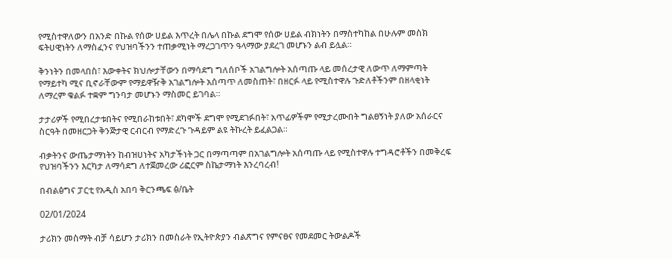የሚስተዋለውን በአንድ በኩል የሰው ሀይል እጥረት በሌላ በኩል ደግሞ የሰው ሀይል ብክነትን በማስተካከል በሁሉም መስክ ፍትሀዊነትን ለማስፈንና የህዝባችንን ተጠቃሚነት ማረጋገጥን ዓላማው ያደረገ መሆኑን ልብ ይሏል።

ቅንነትን በመላበስ፣ እውቀትና ክህሎታቸውን በማሳደግ ግለሰቦች አገልግሎት አሰጣጡ ላይ መሰረታዊ ለውጥ ለማምጣት የማይተካ ሚና ቢኖራቸውም የማይዋዥቅ አገልግሎት አሰጣጥ ለመስጠት፣ በዘርፉ ላይ የሚስተዋሉ ጉድለቶችንም በዘላቂነት ለማረም ቁልፉ ተቋም ግንባታ መሆኑን ማስመር ይገባል።

ታታሪዎች የሚበረታቱበትና የሚበራከቱበት፣ ደካሞች ደግሞ የሚደገፉበት፣ አጥፊዎችም የሚታረሙበት ግልፀኝነት ያለው አሰራርና ስርዓት በመዘርጋት ቅንጅታዊ ርብርብ የማድረጉ ጉዳይም ልዩ ትኩረት ይፈልጋል።

ብቃትንና ውጤታማነትን ከብዝሀነትና አካታችነት ጋር በማጣጣም በአገልግሎት አሰጣጡ ላይ የሚስተዋሉ ተግዳሮቶችን በመቅረፍ የህዝባችንን እርካታ ለማሳደግ ለተጀመረው ሪፎርም ስኬታማነት እንረባረብ!

በብልፅግና ፓርቲ የአዲስ አበባ ቅርንጫፍ ፅ/ቤት

02/01/2024

ታሪክን መስማት ብቻ ሳይሆን ታሪክን በመስራት የኢትዮጵያን ብልጽግና የምናፀና የመደመር ትውልዶች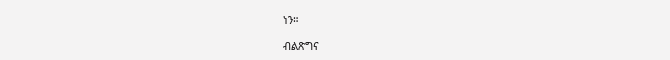ነን።

ብልጽግና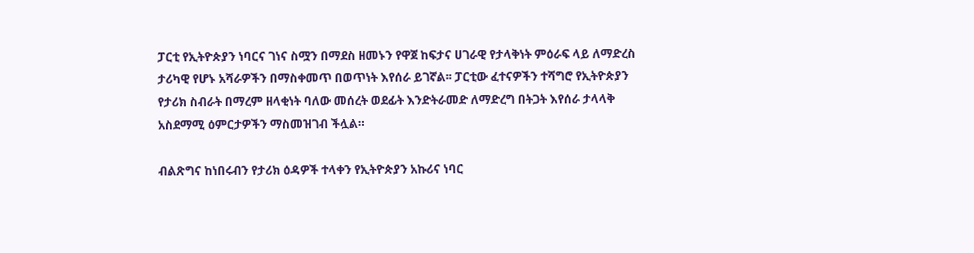ፓርቲ የኢትዮጵያን ነባርና ገነና ስሟን በማደስ ዘመኑን የዋጀ ከፍታና ሀገራዊ የታላቅነት ምዕራፍ ላይ ለማድረስ ታሪካዊ የሆኑ አሻራዎችን በማስቀመጥ በወጥነት እየሰራ ይገኛል፡፡ ፓርቲው ፈተናዎችን ተሻግሮ የኢትዮጵያን የታሪክ ስብራት በማረም ዘላቂነት ባለው መሰረት ወደፊት እንድትራመድ ለማድረግ በትጋት እየሰራ ታላላቅ አስደማሚ ዕምርታዎችን ማስመዝገብ ችሏል።

ብልጽግና ከነበሩብን የታሪክ ዕዳዎች ተላቀን የኢትዮጵያን አኩሪና ነባር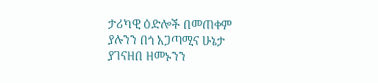ታሪካዊ ዕድሎች በመጠቀም ያሉንን በጎ አጋጣሚና ሁኔታ ያገናዘበ ዘመኑንን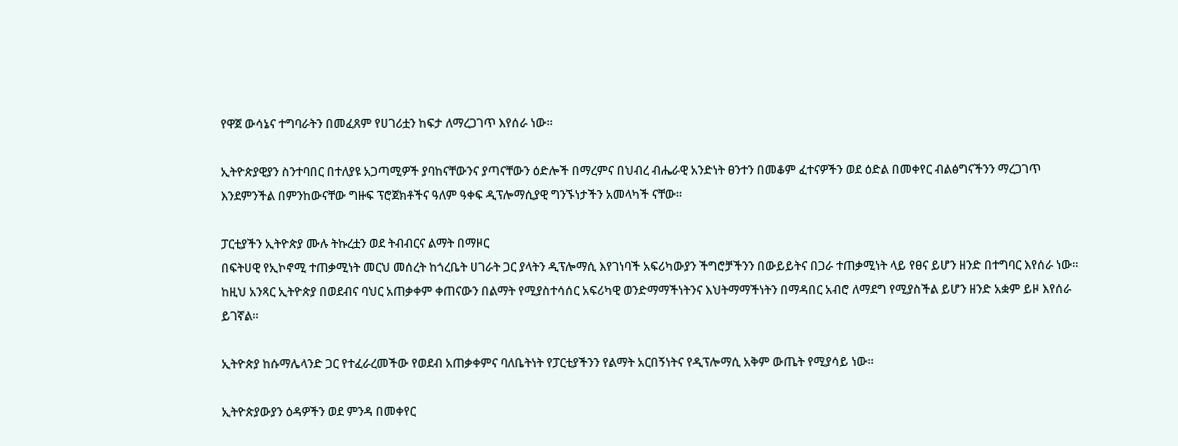የዋጀ ውሳኔና ተግባራትን በመፈጸም የሀገሪቷን ከፍታ ለማረጋገጥ እየሰራ ነው።

ኢትዮጵያዊያን ስንተባበር በተለያዩ አጋጣሚዎች ያባከናቸውንና ያጣናቸውን ዕድሎች በማረምና በህብረ ብሔራዊ አንድነት ፀንተን በመቆም ፈተናዎችን ወደ ዕድል በመቀየር ብልፅግናችንን ማረጋገጥ እንደምንችል በምንከውናቸው ግዙፍ ፕሮጀክቶችና ዓለም ዓቀፍ ዲፕሎማሲያዊ ግንኙነታችን አመላካች ናቸው።

ፓርቲያችን ኢትዮጵያ ሙሉ ትኩረቷን ወደ ትብብርና ልማት በማዞር
በፍትሀዊ የኢኮኖሚ ተጠቃሚነት መርህ መሰረት ከጎረቤት ሀገራት ጋር ያላትን ዲፕሎማሲ እየገነባች አፍሪካውያን ችግሮቻችንን በውይይትና በጋራ ተጠቃሚነት ላይ የፀና ይሆን ዘንድ በተግባር እየሰራ ነው። ከዚህ አንጻር ኢትዮጵያ በወደብና ባህር አጠቃቀም ቀጠናውን በልማት የሚያስተሳሰር አፍሪካዊ ወንድማማችነትንና እህትማማችነትን በማዳበር አብሮ ለማደግ የሚያስችል ይሆን ዘንድ አቋም ይዞ እየሰራ ይገኛል።

ኢትዮጵያ ከሱማሌላንድ ጋር የተፈራረመችው የወደብ አጠቃቀምና ባለቤትነት የፓርቲያችንን የልማት አርበኝነትና የዲፕሎማሲ አቅም ውጤት የሚያሳይ ነው።

ኢትዮጵያውያን ዕዳዎችን ወደ ምንዳ በመቀየር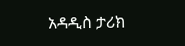አዳዲስ ታሪክ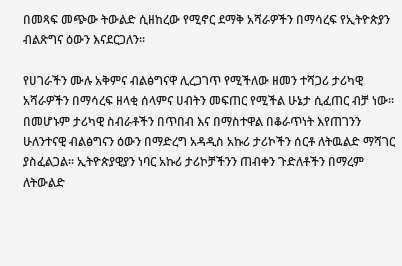በመጻፍ መጭው ትውልድ ሲዘከረው የሚኖር ደማቅ አሻራዎችን በማሳረፍ የኢትዮጵያን ብልጽግና ዕውን እናደርጋለን።

የሀገራችን ሙሉ አቅምና ብልፅግናዋ ሊረጋገጥ የሚችለው ዘመን ተሻጋሪ ታሪካዊ አሻራዎችን በማሳረፍ ዘላቂ ሰላምና ሀብትን መፍጠር የሚችል ሁኔታ ሲፈጠር ብቻ ነው። በመሆኑም ታሪካዊ ስብራቶችን በጥበብ እና በማስተዋል በቆራጥነት እየጠገንን ሁለንተናዊ ብልፅግናን ዕውን በማድረግ አዳዲስ አኩሪ ታሪኮችን ሰርቶ ለትዉልድ ማሻገር ያስፈልጋል። ኢትዮጵያዊያን ነባር አኩሪ ታሪኮቻችንን ጠብቀን ጉድለቶችን በማረም ለትውልድ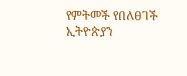የምትመች የበለፀገች ኢትዮጵያን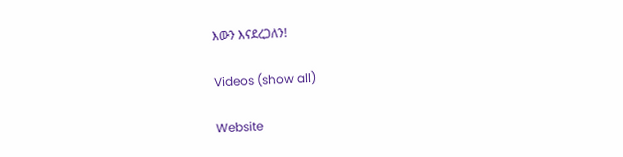እውን እናደረጋለን!

Videos (show all)

Website